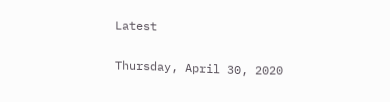Latest

Thursday, April 30, 2020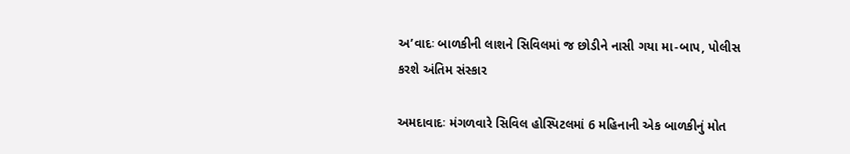અ’વાદઃ બાળકીની લાશને સિવિલમાં જ છોડીને નાસી ગયા મા-બાપ, પોલીસ કરશે અંતિમ સંસ્કાર

અમદાવાદઃ મંગળવારે સિવિલ હોસ્પિટલમાં 6 મહિનાની એક બાળકીનું મોત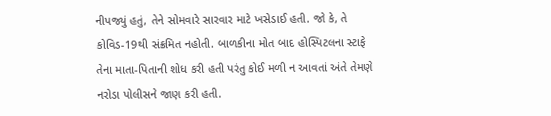નીપજ્યું હતું, તેને સોમવારે સારવાર માટે ખસેડાઈ હતી. જો કે, તે કોવિડ-19થી સંક્રમિત નહોતી. બાળકીના મોત બાદ હોસ્પિટલના સ્ટાફે તેના માતા-પિતાની શોધ કરી હતી પરંતુ કોઈ મળી ન આવતાં અંતે તેમણે નરોડા પોલીસને જાણ કરી હતી.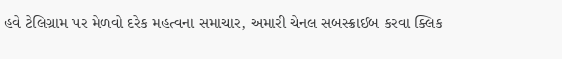હવે ટેલિગ્રામ પર મેળવો દરેક મહત્વના સમાચાર, અમારી ચેનલ સબસ્ક્રાઈબ કરવા ક્લિક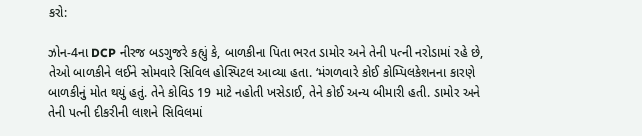કરો:

ઝોન-4ના DCP નીરજ બડગુજરે કહ્યું કે, બાળકીના પિતા ભરત ડામોર અને તેની પત્ની નરોડામાં રહે છે, તેઓ બાળકીને લઈને સોમવારે સિવિલ હોસ્પિટલ આવ્યા હતા. ‘મંગળવારે કોઈ કોમ્પિલકેશનના કારણે બાળકીનું મોત થયું હતું. તેને કોવિડ 19 માટે નહોતી ખસેડાઈ, તેને કોઈ અન્ય બીમારી હતી. ડામોર અને તેની પત્ની દીકરીની લાશને સિવિલમાં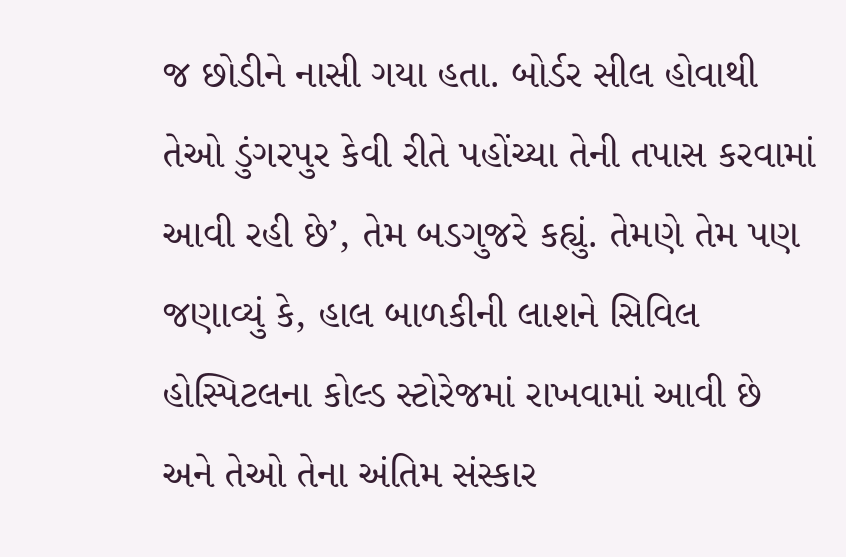જ છોડીને નાસી ગયા હતા. બોર્ડર સીલ હોવાથી તેઓ ડુંગરપુર કેવી રીતે પહોંચ્યા તેની તપાસ કરવામાં આવી રહી છે’, તેમ બડગુજરે કહ્યું. તેમણે તેમ પણ જણાવ્યું કે, હાલ બાળકીની લાશને સિવિલ હોસ્પિટલના કોલ્ડ સ્ટોરેજમાં રાખવામાં આવી છે અને તેઓ તેના અંતિમ સંસ્કાર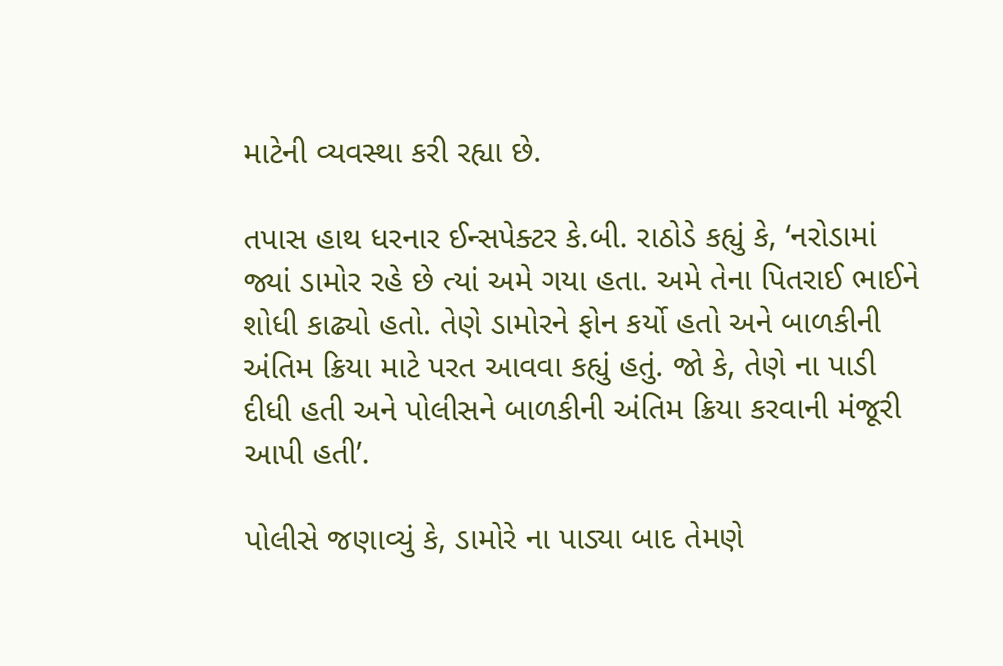માટેની વ્યવસ્થા કરી રહ્યા છે.

તપાસ હાથ ધરનાર ઈન્સપેક્ટર કે.બી. રાઠોડે કહ્યું કે, ‘નરોડામાં જ્યાં ડામોર રહે છે ત્યાં અમે ગયા હતા. અમે તેના પિતરાઈ ભાઈને શોધી કાઢ્યો હતો. તેણે ડામોરને ફોન કર્યો હતો અને બાળકીની અંતિમ ક્રિયા માટે પરત આવવા કહ્યું હતું. જો કે, તેણે ના પાડી દીધી હતી અને પોલીસને બાળકીની અંતિમ ક્રિયા કરવાની મંજૂરી આપી હતી’.

પોલીસે જણાવ્યું કે, ડામોરે ના પાડ્યા બાદ તેમણે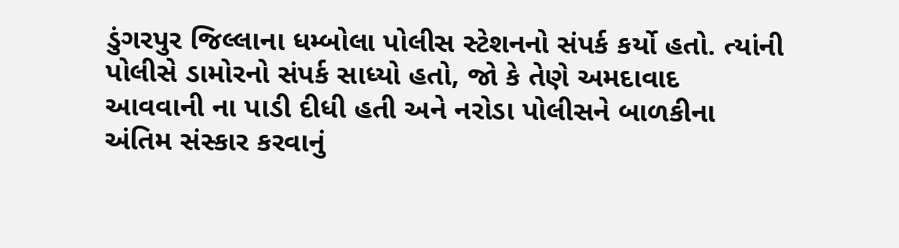ડુંગરપુર જિલ્લાના ધમ્બોલા પોલીસ સ્ટેશનનો સંપર્ક કર્યો હતો. ત્યાંની પોલીસે ડામોરનો સંપર્ક સાધ્યો હતો, જો કે તેણે અમદાવાદ આવવાની ના પાડી દીધી હતી અને નરોડા પોલીસને બાળકીના અંતિમ સંસ્કાર કરવાનું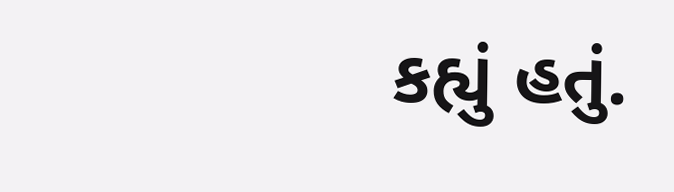કહ્યું હતું.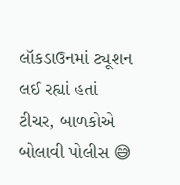લૉકડાઉનમાં ટ્યૂશન લઈ રહ્યાં હતાં ટીચર, બાળકોએ બોલાવી પોલીસ 😅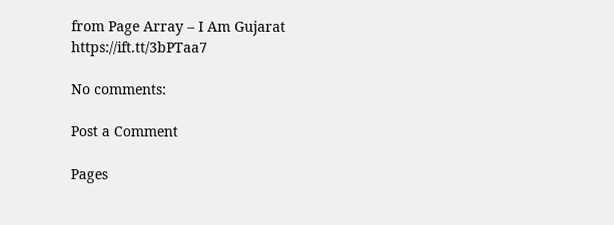from Page Array – I Am Gujarat https://ift.tt/3bPTaa7

No comments:

Post a Comment

Pages